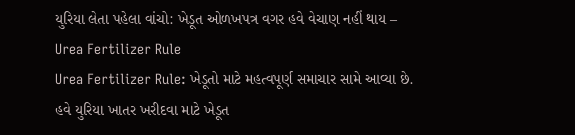યુરિયા લેતા પહેલા વાંચો: ખેડૂત ઓળખપત્ર વગર હવે વેચાણ નહીં થાય – Urea Fertilizer Rule
Urea Fertilizer Rule: ખેડૂતો માટે મહત્વપૂર્ણ સમાચાર સામે આવ્યા છે. હવે યુરિયા ખાતર ખરીદવા માટે ખેડૂત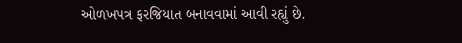ઓળખપત્ર ફરજિયાત બનાવવામાં આવી રહ્યું છે.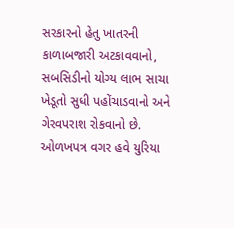સરકારનો હેતુ ખાતરની કાળાબજારી અટકાવવાનો, સબસિડીનો યોગ્ય લાભ સાચા ખેડૂતો સુધી પહોંચાડવાનો અને ગેરવપરાશ રોકવાનો છે. ઓળખપત્ર વગર હવે યુરિયા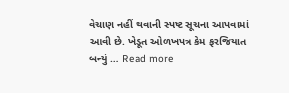વેચાણ નહીં થવાની સ્પષ્ટ સૂચના આપવામાં આવી છે. ખેડૂત ઓળખપત્ર કેમ ફરજિયાત બન્યું … Read more